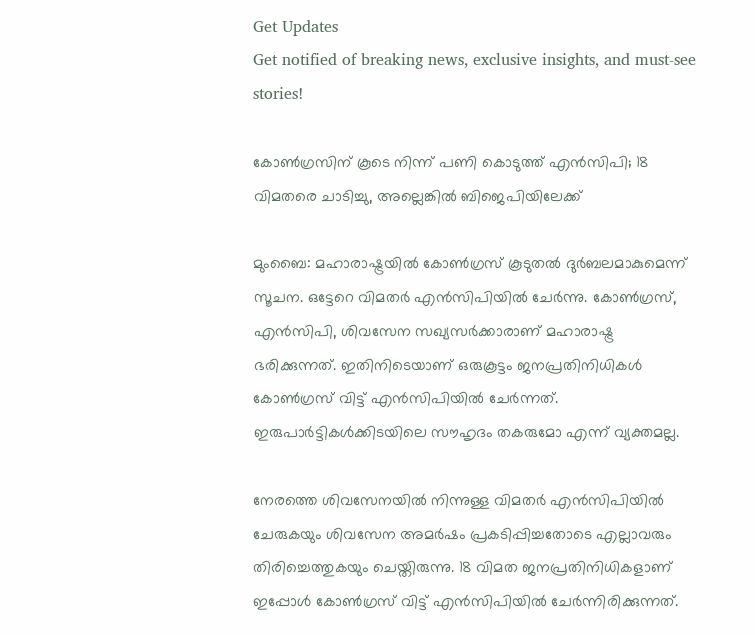Get Updates
Get notified of breaking news, exclusive insights, and must-see stories!

കോണ്‍ഗ്രസിന് കൂടെ നിന്ന് പണി കൊടുത്ത് എന്‍സിപി; 18 വിമതരെ ചാടിച്ചു, അല്ലെങ്കില്‍ ബിജെപിയിലേക്ക്

മുംബൈ: മഹാരാഷ്ട്രയില്‍ കോണ്‍ഗ്രസ് കൂടുതല്‍ ദുര്‍ബലമാകുമെന്ന് സൂചന. ഒട്ടേറെ വിമതര്‍ എന്‍സിപിയില്‍ ചേര്‍ന്നു. കോണ്‍ഗ്രസ്, എന്‍സിപി, ശിവസേന സഖ്യസര്‍ക്കാരാണ് മഹാരാഷ്ട്ര ഭരിക്കുന്നത്. ഇതിനിടെയാണ് ഒരുകൂട്ടം ജനപ്രതിനിധികള്‍ കോണ്‍ഗ്രസ് വിട്ട് എന്‍സിപിയില്‍ ചേര്‍ന്നത്. ഇരുപാര്‍ട്ടികള്‍ക്കിടയിലെ സൗഹൃദം തകരുമോ എന്ന് വ്യക്തമല്ല.

നേരത്തെ ശിവസേനയില്‍ നിന്നുള്ള വിമതര്‍ എന്‍സിപിയില്‍ ചേരുകയും ശിവസേന അമര്‍ഷം പ്രകടിപ്പിച്ചതോടെ എല്ലാവരും തിരിച്ചെത്തുകയും ചെയ്തിരുന്നു. 18 വിമത ജനപ്രതിനിധികളാണ് ഇപ്പോള്‍ കോണ്‍ഗ്രസ് വിട്ട് എന്‍സിപിയില്‍ ചേര്‍ന്നിരിക്കുന്നത്.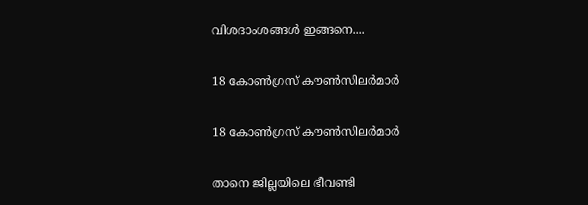വിശദാംശങ്ങള്‍ ഇങ്ങനെ....

18 കോണ്‍ഗ്രസ് കൗണ്‍സിലര്‍മാര്‍

18 കോണ്‍ഗ്രസ് കൗണ്‍സിലര്‍മാര്‍

താനെ ജില്ലയിലെ ഭീവണ്ടി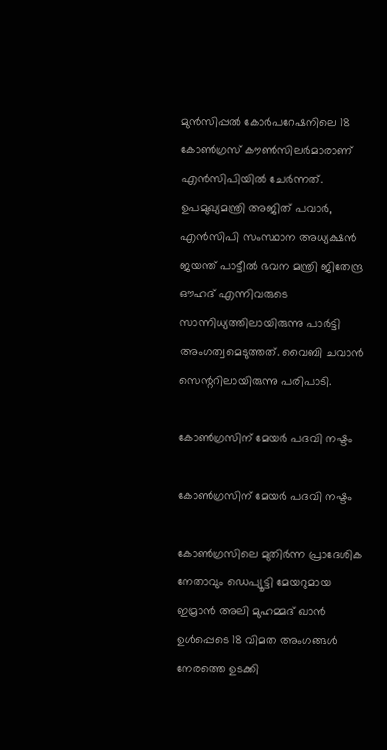മുന്‍സിപ്പല്‍ കോര്‍പറേഷനിലെ 18 കോണ്‍ഗ്രസ് കൗണ്‍സിലര്‍മാരാണ് എന്‍സിപിയില്‍ ചേര്‍ന്നത്. ഉപമുഖ്യമന്ത്രി അജിത് പവാര്‍, എന്‍സിപി സംസ്ഥാന അധ്യക്ഷന്‍ ജയന്ത് പാട്ടീല്‍ ഭവന മന്ത്രി ജിതേന്ദ്ര ഔഹദ് എന്നിവരുടെ സാന്നിധ്യത്തിലായിരുന്നു പാര്‍ട്ടി അംഗത്വമെടുത്തത്. വൈബി ചവാന്‍ സെന്ററിലായിരുന്നു പരിപാടി.

കോണ്‍ഗ്രസിന് മേയര്‍ പദവി നഷ്ടം

കോണ്‍ഗ്രസിന് മേയര്‍ പദവി നഷ്ടം

കോണ്‍ഗ്രസിലെ മുതിര്‍ന്ന പ്രാദേശിക നേതാവും ഡെപ്യൂട്ടി മേയറുമായ ഇമ്രാന്‍ അലി മുഹമ്മദ് ഖാന്‍ ഉള്‍പ്പെടെ 18 വിമത അംഗങ്ങള്‍ നേരത്തെ ഉടക്കി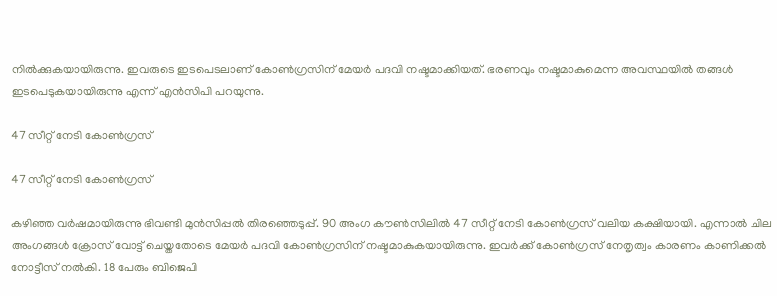നില്‍ക്കുകയായിരുന്നു. ഇവരുടെ ഇടപെടലാണ് കോണ്‍ഗ്രസിന് മേയര്‍ പദവി നഷ്ടമാക്കിയത്. ഭരണവും നഷ്ടമാകുമെന്ന അവസ്ഥയില്‍ തങ്ങള്‍ ഇടപെടുകയായിരുന്നു എന്ന് എന്‍സിപി പറയുന്നു.

47 സീറ്റ് നേടി കോണ്‍ഗ്രസ്

47 സീറ്റ് നേടി കോണ്‍ഗ്രസ്

കഴിഞ്ഞ വര്‍ഷമായിരുന്നു ഭിവണ്ടി മുന്‍സിപ്പല്‍ തിരഞ്ഞെടുപ്പ്. 90 അംഗ കൗണ്‍സിലില്‍ 47 സീറ്റ് നേടി കോണ്‍ഗ്രസ് വലിയ കക്ഷിയായി. എന്നാല്‍ ചില അംഗങ്ങള്‍ ക്രോസ് വോട്ട് ചെയ്തതോടെ മേയര്‍ പദവി കോണ്‍ഗ്രസിന് നഷ്ടമാകുകയായിരുന്നു. ഇവര്‍ക്ക് കോണ്‍ഗ്രസ് നേതൃത്വം കാരണം കാണിക്കല്‍ നോട്ടീസ് നല്‍കി. 18 പേരും ബിജെപി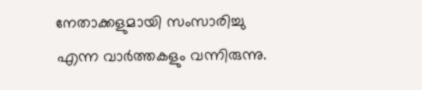നേതാക്കളുമായി സംസാരിച്ചു എന്ന വാര്‍ത്തകളും വന്നിരുന്നു.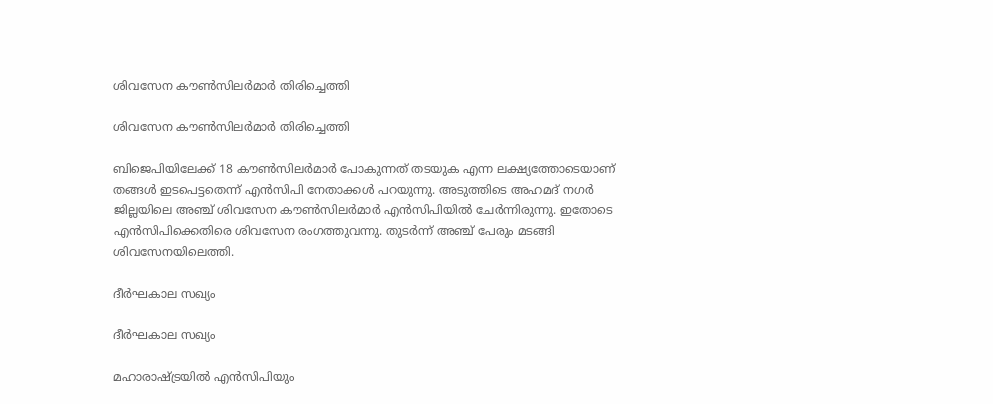ശിവസേന കൗണ്‍സിലര്‍മാര്‍ തിരിച്ചെത്തി

ശിവസേന കൗണ്‍സിലര്‍മാര്‍ തിരിച്ചെത്തി

ബിജെപിയിലേക്ക് 18 കൗണ്‍സിലര്‍മാര്‍ പോകുന്നത് തടയുക എന്ന ലക്ഷ്യത്തോടെയാണ് തങ്ങള്‍ ഇടപെട്ടതെന്ന് എന്‍സിപി നേതാക്കള്‍ പറയുന്നു. അടുത്തിടെ അഹമദ് നഗര്‍ ജില്ലയിലെ അഞ്ച് ശിവസേന കൗണ്‍സിലര്‍മാര്‍ എന്‍സിപിയില്‍ ചേര്‍ന്നിരുന്നു. ഇതോടെ എന്‍സിപിക്കെതിരെ ശിവസേന രംഗത്തുവന്നു. തുടര്‍ന്ന് അഞ്ച് പേരും മടങ്ങി ശിവസേനയിലെത്തി.

ദീര്‍ഘകാല സഖ്യം

ദീര്‍ഘകാല സഖ്യം

മഹാരാഷ്ട്രയില്‍ എന്‍സിപിയും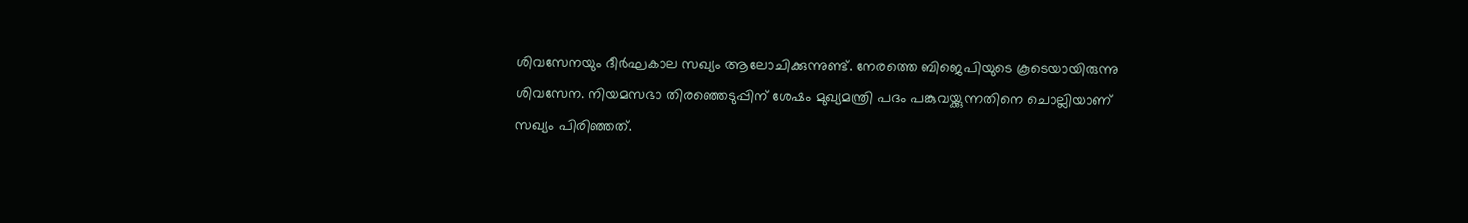ശിവസേനയും ദീര്‍ഘകാല സഖ്യം ആലോചിക്കുന്നുണ്ട്. നേരത്തെ ബിജെപിയുടെ കൂടെയായിരുന്നു ശിവസേന. നിയമസഭാ തിരഞ്ഞെടുപ്പിന് ശേഷം മുഖ്യമന്ത്രി പദം പങ്കുവയ്ക്കുന്നതിനെ ചൊല്ലിയാണ് സഖ്യം പിരിഞ്ഞത്.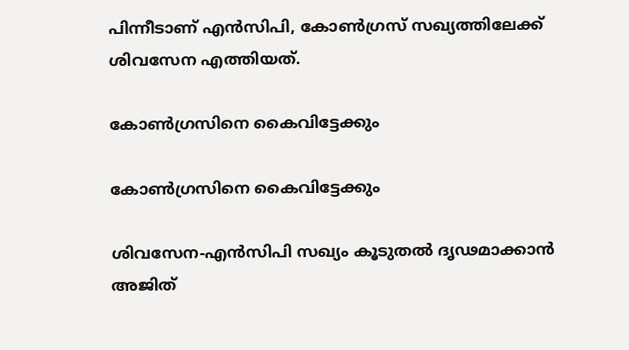പിന്നീടാണ് എന്‍സിപി, കോണ്‍ഗ്രസ് സഖ്യത്തിലേക്ക് ശിവസേന എത്തിയത്.

കോണ്‍ഗ്രസിനെ കൈവിട്ടേക്കും

കോണ്‍ഗ്രസിനെ കൈവിട്ടേക്കും

ശിവസേന-എന്‍സിപി സഖ്യം കൂടുതല്‍ ദൃഢമാക്കാന്‍ അജിത്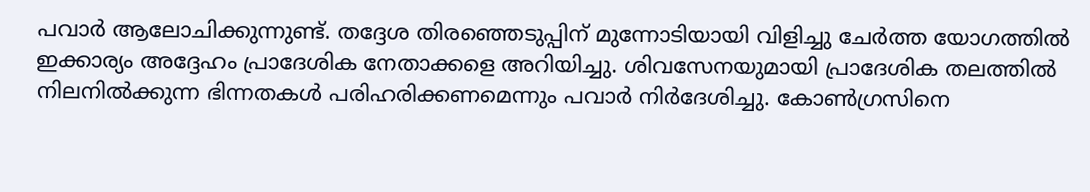പവാര്‍ ആലോചിക്കുന്നുണ്ട്. തദ്ദേശ തിരഞ്ഞെടുപ്പിന് മുന്നോടിയായി വിളിച്ചു ചേര്‍ത്ത യോഗത്തില്‍ ഇക്കാര്യം അദ്ദേഹം പ്രാദേശിക നേതാക്കളെ അറിയിച്ചു. ശിവസേനയുമായി പ്രാദേശിക തലത്തില്‍ നിലനില്‍ക്കുന്ന ഭിന്നതകള്‍ പരിഹരിക്കണമെന്നും പവാര്‍ നിര്‍ദേശിച്ചു. കോണ്‍ഗ്രസിനെ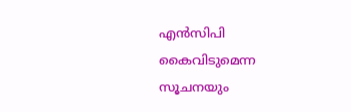എന്‍സിപി കൈവിടുമെന്ന സൂചനയും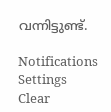വന്നിട്ടുണ്ട്.

Notifications
Settings
Clear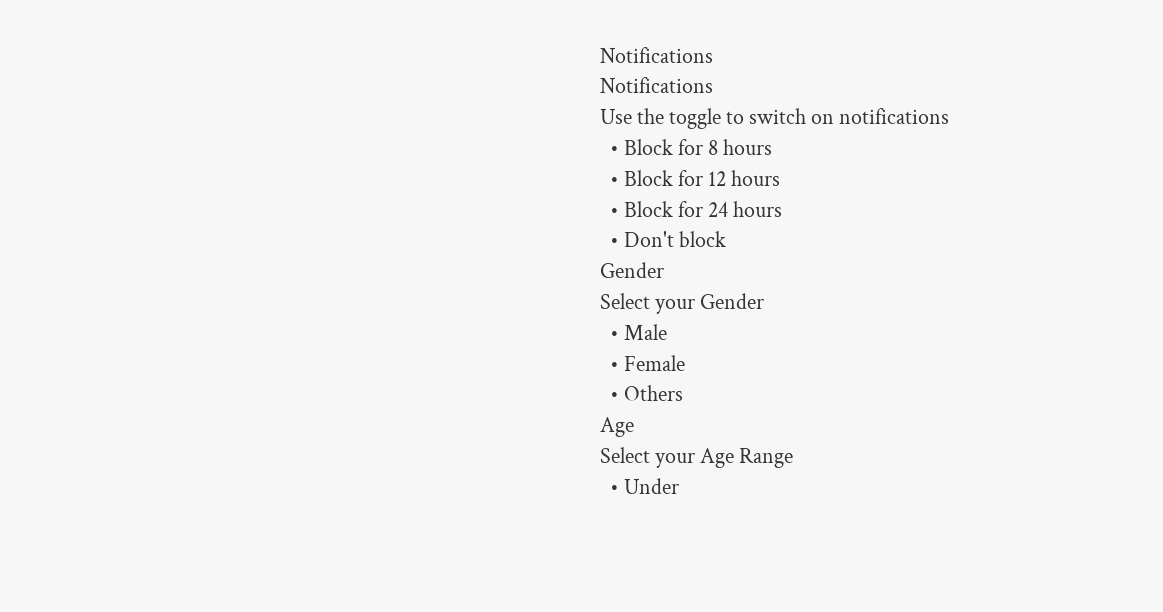Notifications
Notifications
Use the toggle to switch on notifications
  • Block for 8 hours
  • Block for 12 hours
  • Block for 24 hours
  • Don't block
Gender
Select your Gender
  • Male
  • Female
  • Others
Age
Select your Age Range
  • Under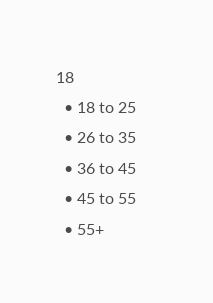18
  • 18 to 25
  • 26 to 35
  • 36 to 45
  • 45 to 55
  • 55+